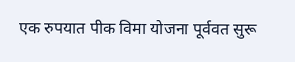एक रुपयात पीक विमा योजना पूर्ववत सुरू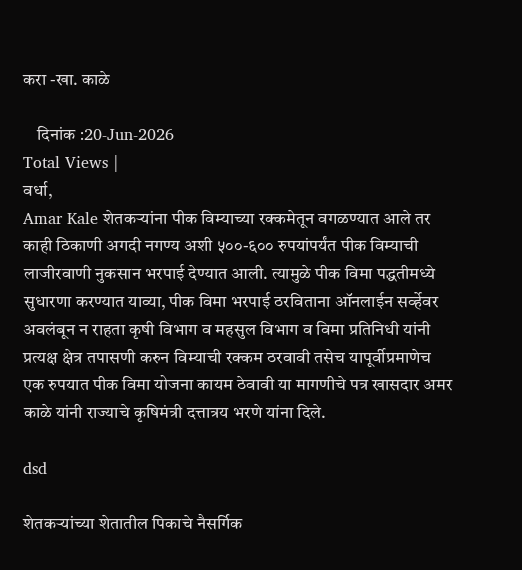करा -खा. काळे

    दिनांक :20-Jun-2026
Total Views |
वर्धा,
Amar Kale शेतकर्‍यांना पीक विम्याच्या रक्कमेतून वगळण्यात आले तर काही ठिकाणी अगदी नगण्य अशी ५००-६०० रुपयांपर्यंत पीक विम्याची लाजीरवाणी नुकसान भरपाई देण्यात आली. त्यामुळे पीक विमा पद्धतीमध्ये सुधारणा करण्यात याव्या, पीक विमा भरपाई ठरविताना ऑनलाईन सर्व्हेवर अवलंबून न राहता कृषी विभाग व महसुल विभाग व विमा प्रतिनिधी यांनी प्रत्यक्ष क्षेत्र तपासणी करुन विम्याची रक्कम ठरवावी तसेच यापूर्वीप्रमाणेच एक रुपयात पीक विमा योजना कायम ठेवावी या मागणीचे पत्र खासदार अमर काळे यांनी राज्याचे कृषिमंत्री दत्तात्रय भरणे यांना दिले.

dsd

शेतकर्‍यांच्या शेतातील पिकाचे नैसर्गिक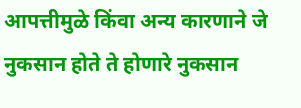आपत्तीमुळे किंवा अन्य कारणाने जे नुकसान होते ते होणारे नुकसान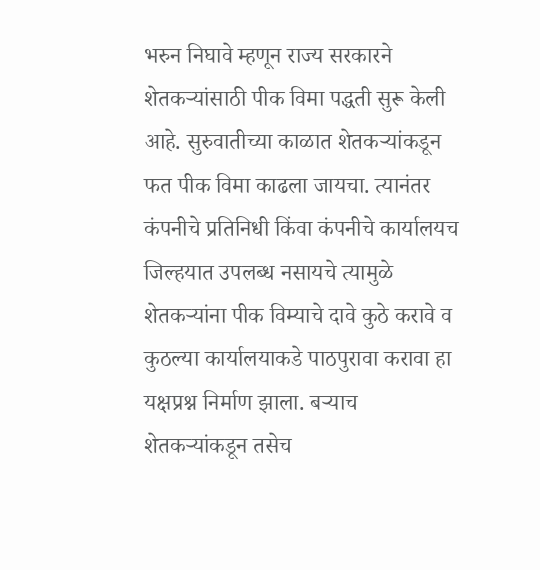भरुन निघावे म्हणून राज्य सरकारने शेतकर्‍यांसाठी पीक विमा पद्धती सुरू केली आहे. सुरुवातीच्या काळात शेतकर्‍यांकडून फत पीक विमा काढला जायचा. त्यानंतर कंपनीचे प्रतिनिधी किंवा कंपनीचे कार्यालयच जिल्हयात उपलब्ध नसायचे त्यामुळे शेतकर्‍यांना पीक विम्याचे दावे कुठे करावे व कुठल्या कार्यालयाकडे पाठपुरावा करावा हा यक्षप्रश्न निर्माण झाला. बर्‍याच शेतकर्‍यांकडून तसेच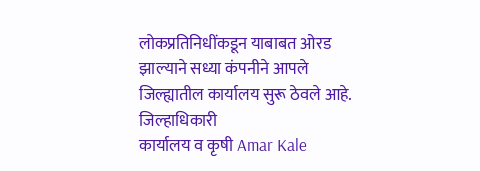लोकप्रतिनिधींकडून याबाबत ओरड झाल्याने सध्या कंपनीने आपले जिल्ह्यातील कार्यालय सुरू ठेवले आहे. जिल्हाधिकारी
कार्यालय व कृषी Amar Kale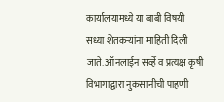कार्यालयामध्ये या बाबी विषयी सध्या शेतकर्‍यांना माहिती दिली जाते. ऑनलाईन सर्व्हे व प्रत्यक्ष कृषी विभागाद्वारा नुकसानीची पाहणी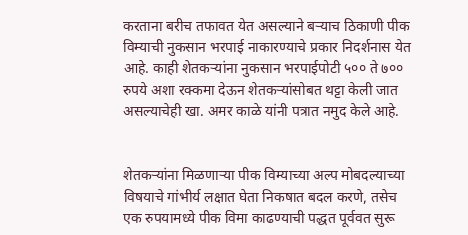करताना बरीच तफावत येत असल्याने बर्‍याच ठिकाणी पीक विम्याची नुकसान भरपाई नाकारण्याचे प्रकार निदर्शनास येत आहे. काही शेतकर्‍यांना नुकसान भरपाईपोटी ५०० ते ७०० रुपये अशा रक्कमा देऊन शेतकर्‍यांसोबत थट्टा केली जात असल्याचेही खा. अमर काळे यांनी पत्रात नमुद केले आहे.


शेतकर्‍यांना मिळणार्‍या पीक विम्याच्या अल्प मोबदल्याच्या विषयाचे गांभीर्य लक्षात घेता निकषात बदल करणे, तसेच एक रुपयामध्ये पीक विमा काढण्याची पद्धत पूर्ववत सुरू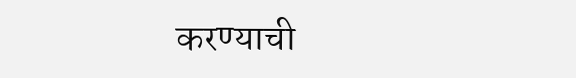करण्याची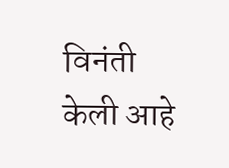विनंती केली आहे